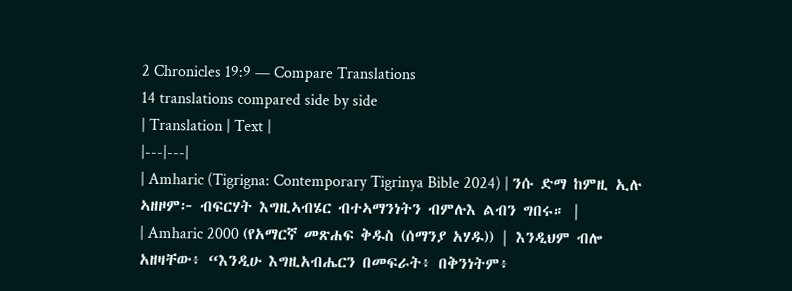2 Chronicles 19:9 — Compare Translations
14 translations compared side by side
| Translation | Text |
|---|---|
| Amharic (Tigrigna: Contemporary Tigrinya Bible 2024) | ንሱ ድማ ከምዚ ኢሉ ኣዘዞም፦ ብፍርሃት እግዚኣብሄር ብተኣማንነትን ብምሉእ ልብን ግበሩ። |
| Amharic 2000 (የአማርኛ መጽሐፍ ቅዱስ (ሰማንያ አሃዱ)) | እንዲህም ብሎ አዘዛቸው፥ “እንዲሁ እግዚአብሔርን በመፍራት፥ በቅንነትም፥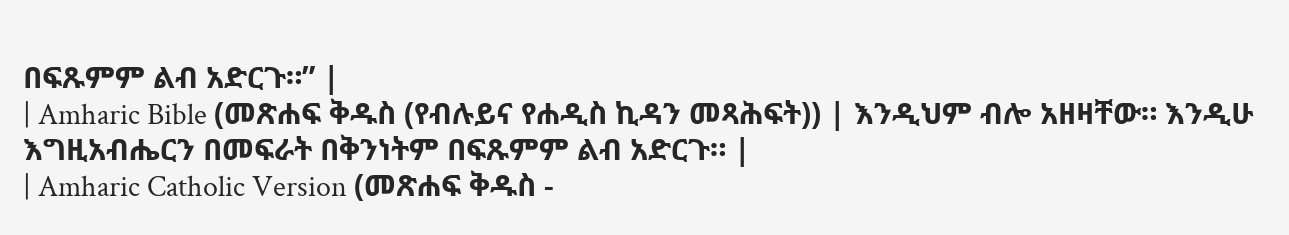በፍጹምም ልብ አድርጉ።” |
| Amharic Bible (መጽሐፍ ቅዱስ (የብሉይና የሐዲስ ኪዳን መጻሕፍት)) | እንዲህም ብሎ አዘዛቸው። እንዲሁ እግዚአብሔርን በመፍራት በቅንነትም በፍጹምም ልብ አድርጉ። |
| Amharic Catholic Version (መጽሐፍ ቅዱስ -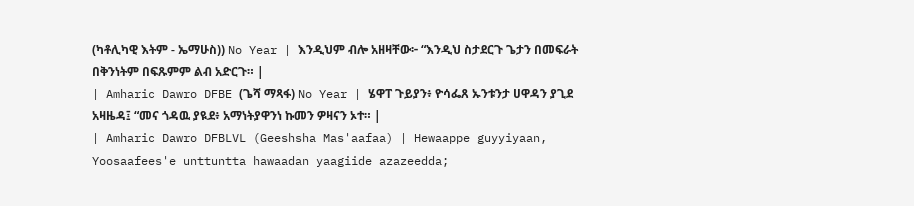(ካቶሊካዊ እትም - ኤማሁስ)) No Year | እንዲህም ብሎ አዘዛቸው፦ “እንዲህ ስታደርጉ ጌታን በመፍራት በቅንነትም በፍጹምም ልብ አድርጉ። |
| Amharic Dawro DFBE (ጌሻ ማጻፋ) No Year | ሄዋፐ ጉይያን፥ ዮሳፌጸ ኡንቱንታ ሀዋዳን ያጊደ አዛዜዳ፤ “መና ጎዳዉ ያዪደ፥ አማነትያዋንነ ኩመን ዎዛናን ኦተ። |
| Amharic Dawro DFBLVL (Geeshsha Mas'aafaa) | Hewaappe guyyiyaan, Yoosaafees'e unttuntta hawaadan yaagiide azazeedda;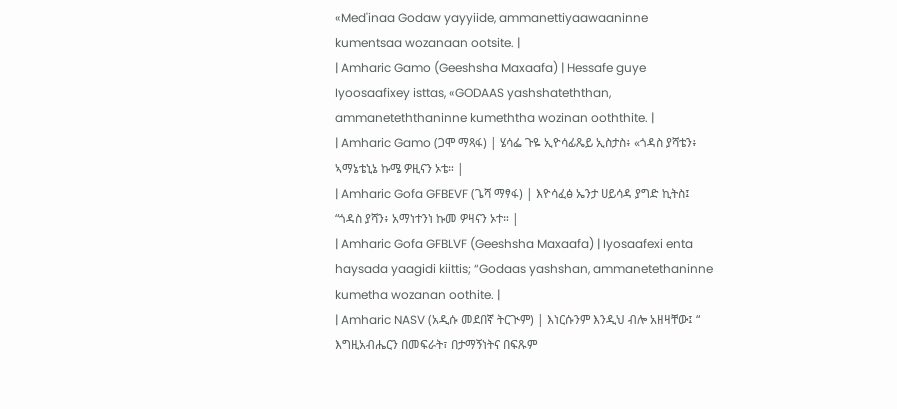«Med'inaa Godaw yayyiide, ammanettiyaawaaninne kumentsaa wozanaan ootsite. |
| Amharic Gamo (Geeshsha Maxaafa) | Hessafe guye Iyoosaafixey isttas, «GODAAS yashshateththan, ammaneteththaninne kumeththa wozinan ooththite. |
| Amharic Gamo (ጋሞ ማጻፋ) | ሄሳፌ ጉዬ ኢዮሳፊጼይ ኢስታስ፥ «ጎዳስ ያሻቴን፥ ኣማኔቴኒኔ ኩሜ ዎዚናን ኦቴ። |
| Amharic Gofa GFBEVF (ጌሻ ማፃፋ) | እዮሳፈፅ ኤንታ ሀይሳዳ ያግድ ኪትስ፤ “ጎዳስ ያሻን፥ አማነተንነ ኩመ ዎዛናን ኦተ። |
| Amharic Gofa GFBLVF (Geeshsha Maxaafa) | Iyosaafexi enta haysada yaagidi kiittis; “Godaas yashshan, ammanetethaninne kumetha wozanan oothite. |
| Amharic NASV (አዲሱ መደበኛ ትርጒም) | እነርሱንም እንዲህ ብሎ አዘዛቸው፤ “ እግዚአብሔርን በመፍራት፣ በታማኝነትና በፍጹም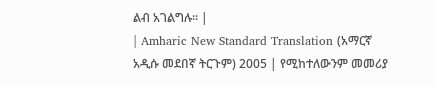ልብ አገልግሉ። |
| Amharic New Standard Translation (አማርኛ አዲሱ መደበኛ ትርጉም) 2005 | የሚከተለውንም መመሪያ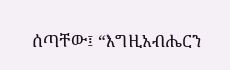ሰጣቸው፤ “እግዚአብሔርን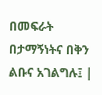በመፍራት በታማኝነትና በቅን ልቡና አገልግሉ፤ |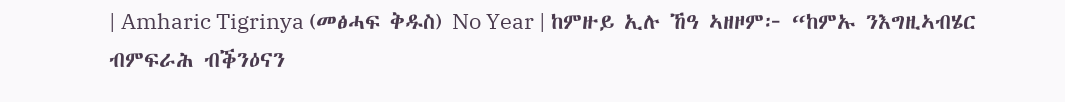| Amharic Tigrinya (መፅሓፍ ቅዱስ) No Year | ከምዙይ ኢሉ ኸዓ ኣዘዞም፦ “ከምኡ ንእግዚኣብሄር ብምፍራሕ ብቕንዕናን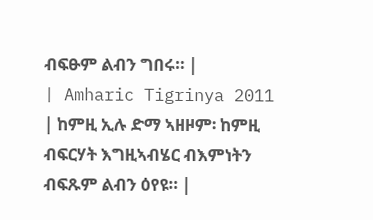ብፍፁም ልብን ግበሩ። |
| Amharic Tigrinya 2011 | ከምዚ ኢሉ ድማ ኣዘዞም፡ ከምዚ ብፍርሃት እግዚኣብሄር ብእምነትን ብፍጹም ልብን ዕየዩ። |